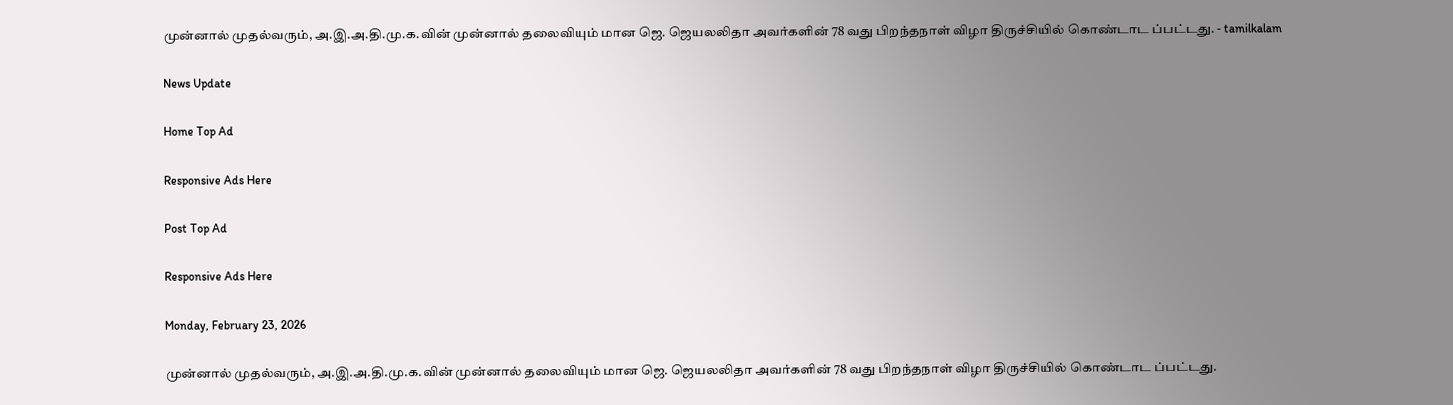முன்னால் முதல்வரும், அ.இ.அ.தி.மு.க.வின் முன்னால் தலைவியும் மான ஜெ. ஜெயலலிதா அவர்களின் 78 வது பிறந்தநாள் விழா திருச்சியில் கொண்டாட ப்பட்டது. - tamilkalam

News Update

Home Top Ad

Responsive Ads Here

Post Top Ad

Responsive Ads Here

Monday, February 23, 2026

முன்னால் முதல்வரும், அ.இ.அ.தி.மு.க.வின் முன்னால் தலைவியும் மான ஜெ. ஜெயலலிதா அவர்களின் 78 வது பிறந்தநாள் விழா திருச்சியில் கொண்டாட ப்பட்டது.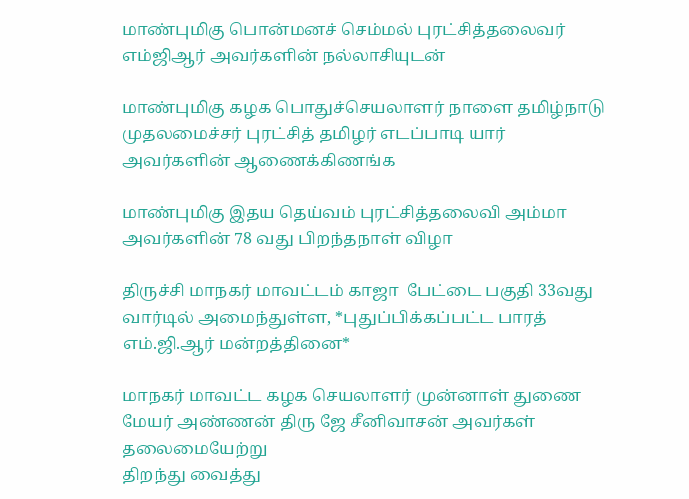மாண்புமிகு பொன்மனச் செம்மல் புரட்சித்தலைவர் எம்ஜிஆர் அவர்களின் நல்லாசியுடன்

மாண்புமிகு கழக பொதுச்செயலாளர் நாளை தமிழ்நாடு முதலமைச்சர் புரட்சித் தமிழர் எடப்பாடி யார் அவர்களின் ஆணைக்கிணங்க

மாண்புமிகு இதய தெய்வம் புரட்சித்தலைவி அம்மா அவர்களின் 78 வது பிறந்தநாள் விழா

திருச்சி மாநகர் மாவட்டம் காஜா  பேட்டை பகுதி 33வது வார்டில் அமைந்துள்ள, *புதுப்பிக்கப்பட்ட பாரத் எம்.ஜி.ஆர் மன்றத்தினை*

மாநகர் மாவட்ட கழக செயலாளர் முன்னாள் துணை மேயர் அண்ணன் திரு ஜே சீனிவாசன் அவர்கள் தலைமையேற்று
திறந்து வைத்து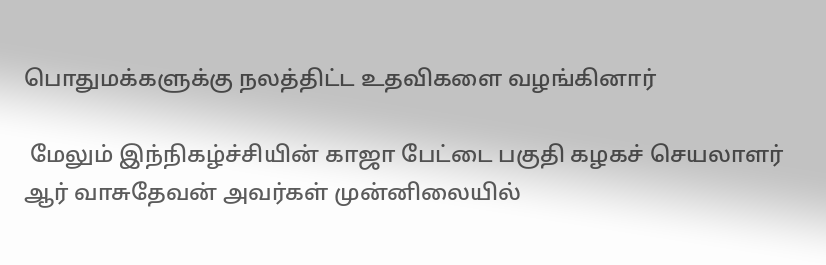பொதுமக்களுக்கு நலத்திட்ட உதவிகளை வழங்கினார்

 மேலும் இந்நிகழ்ச்சியின் காஜா பேட்டை பகுதி கழகச் செயலாளர் ஆர் வாசுதேவன் அவர்கள் முன்னிலையில்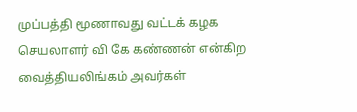முப்பத்தி மூணாவது வட்டக் கழக செயலாளர் வி கே கண்ணன் என்கிற வைத்தியலிங்கம் அவர்கள்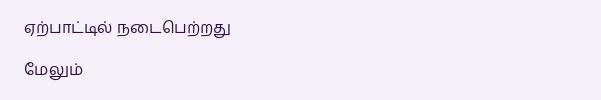ஏற்பாட்டில் நடைபெற்றது

மேலும்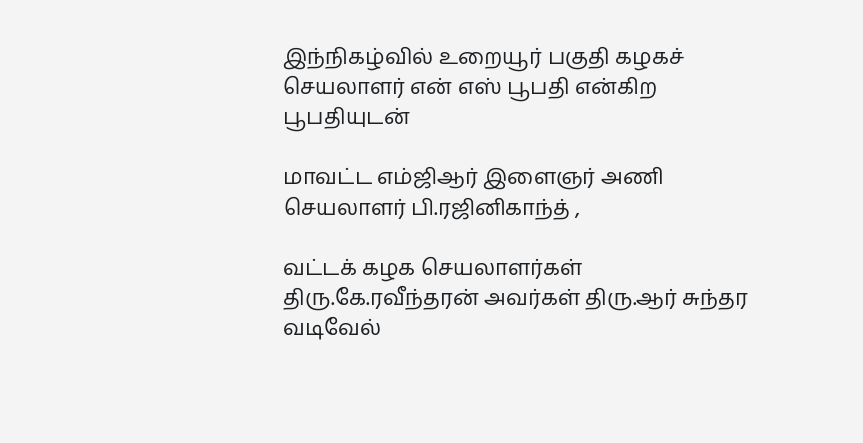இந்நிகழ்வில் உறையூர் பகுதி கழகச் செயலாளர் என் எஸ் பூபதி என்கிற பூபதியுடன்

மாவட்ட எம்ஜிஆர் இளைஞர் அணி செயலாளர் பி.ரஜினிகாந்த் ,

வட்டக் கழக செயலாளர்கள் திரு.கே.ரவீந்தரன் அவர்கள் திரு.ஆர் சுந்தர வடிவேல்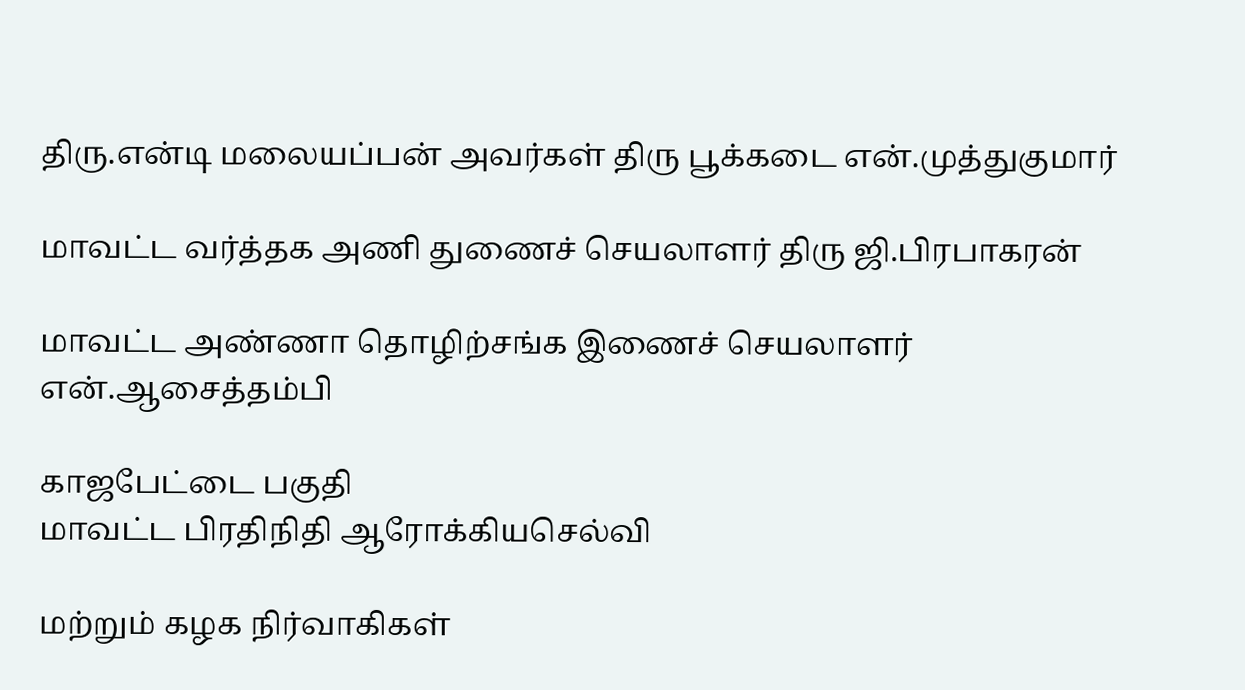திரு.என்டி மலையப்பன் அவர்கள் திரு பூக்கடை என்.முத்துகுமார்

மாவட்ட வர்த்தக அணி துணைச் செயலாளர் திரு ஜி.பிரபாகரன்

மாவட்ட அண்ணா தொழிற்சங்க இணைச் செயலாளர் என்.ஆசைத்தம்பி

காஜபேட்டை பகுதி
மாவட்ட பிரதிநிதி ஆரோக்கியசெல்வி

மற்றும் கழக நிர்வாகிகள்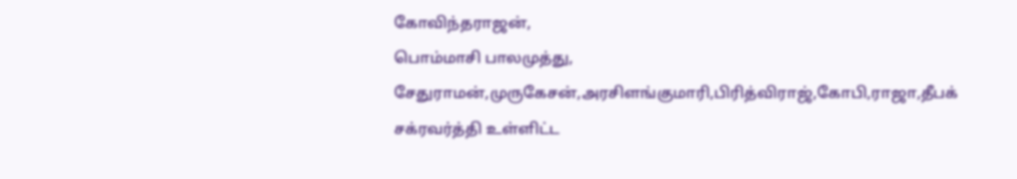கோவிந்தராஜன்,
பொம்மாசி பாலமுத்து, சேதுராமன்,முருகேசன்,அரசிளங்குமாரி,பிரித்விராஜ்,கோபி,ராஜா,தீபக் சக்ரவர்த்தி உள்ளிட்ட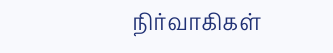நிர்வாகிகள்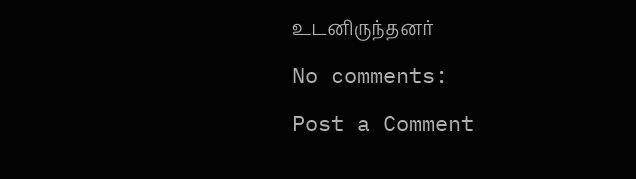உடனிருந்தனர்

No comments:

Post a Comment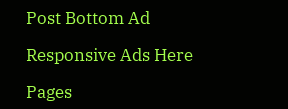Post Bottom Ad

Responsive Ads Here

Pages